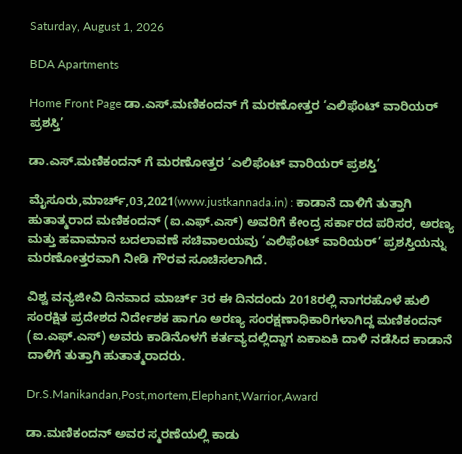Saturday, August 1, 2026

BDA Apartments

Home Front Page ಡಾ.ಎಸ್.ಮಣಿಕಂದನ್ ಗೆ ಮರಣೋತ್ತರ ‘ಎಲಿಫೆಂಟ್ ವಾರಿಯರ್ ಪ್ರಶಸ್ತಿ’

ಡಾ.ಎಸ್.ಮಣಿಕಂದನ್ ಗೆ ಮರಣೋತ್ತರ ‘ಎಲಿಫೆಂಟ್ ವಾರಿಯರ್ ಪ್ರಶಸ್ತಿ’

ಮೈಸೂರು,ಮಾರ್ಚ್,03,2021(www.justkannada.in) : ಕಾಡಾನೆ ದಾಳಿಗೆ ತುತ್ತಾಗಿ ಹುತಾತ್ಮರಾದ ಮಣಿಕಂದನ್ (ಐ.ಎಫ್.ಎಸ್) ಅವರಿಗೆ ಕೇಂದ್ರ ಸರ್ಕಾರದ ಪರಿಸರ, ಅರಣ್ಯ ಮತ್ತು ಹವಾಮಾನ ಬದಲಾವಣೆ ಸಚಿವಾಲಯವು ‘ಎಲಿಫೆಂಟ್ ವಾರಿಯರ್’ ಪ್ರಶಸ್ತಿಯನ್ನು ಮರಣೋತ್ತರವಾಗಿ ನೀಡಿ ಗೌರವ ಸೂಚಿಸಲಾಗಿದೆ.

ವಿಶ್ವ ವನ್ಯಜೀವಿ ದಿನವಾದ ಮಾರ್ಚ್ 3ರ ಈ ದಿನದಂದು 2018ರಲ್ಲಿ ನಾಗರಹೊಳೆ ಹುಲಿ ಸಂರಕ್ಷಿತ ಪ್ರದೇಶದ ನಿರ್ದೇಶಕ ಹಾಗೂ ಅರಣ್ಯ ಸಂರಕ್ಷಣಾಧಿಕಾರಿಗಳಾಗಿದ್ದ ಮಣಿಕಂದನ್ (ಐ.ಎಫ್.ಎಸ್) ಅವರು ಕಾಡಿನೊಳಗೆ ಕರ್ತವ್ಯದಲ್ಲಿದ್ದಾಗ ಏಕಾಏಕಿ ದಾಳಿ ನಡೆಸಿದ ಕಾಡಾನೆ ದಾಳಿಗೆ ತುತ್ತಾಗಿ ಹುತಾತ್ಮರಾದರು.

Dr.S.Manikandan,Post,mortem,Elephant,Warrior,Award

ಡಾ.ಮಣಿಕಂದನ್ ಅವರ ಸ್ಮರಣೆಯಲ್ಲಿ ಕಾಡು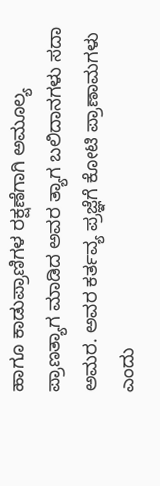ಹಾಗೂ ಕಾಡುಪ್ರಾಣಿಗಳ ರಕ್ಷಣೆಗಾಗಿ ಅಮೂಲ್ಯ ಪ್ರಾಣತ್ಯಾಗ ಮಾಡಿದ ಅವರ ತ್ಯಾಗ ಬಲಿದಾನಗಳು ಸದಾ ಅಮರ. ಅವರ ಕರ್ತವ್ಯ ಪ್ರಜ್ಞೆಗೆ ಕೋಟಿ ಪ್ರಾಣಾಮಗಳು ಎಂದು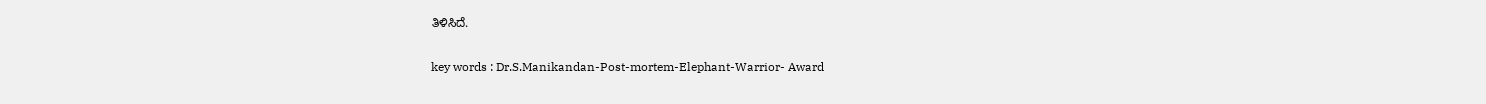ತಿಳಿಸಿದೆ.

key words : Dr.S.Manikandan-Post-mortem-Elephant-Warrior- Award